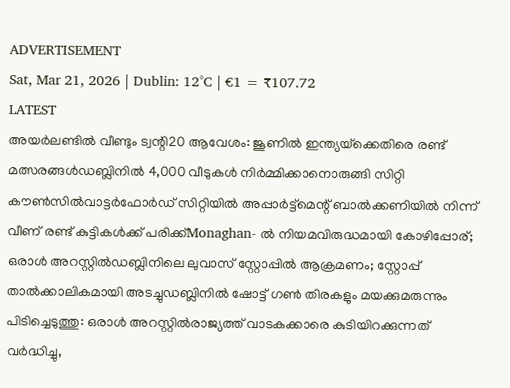ADVERTISEMENT
Sat, Mar 21, 2026 | Dublin: 12°C | €1 = ₹107.72
LATEST
അയർലണ്ടിൽ വീണ്ടും ട്വന്റി20 ആവേശം: ജൂണിൽ ഇന്ത്യയ്‌ക്കെതിരെ രണ്ട് മത്സരങ്ങൾഡബ്ലിനിൽ 4,000 വീടുകൾ നിർമ്മിക്കാനൊരുങ്ങി സിറ്റി കൗൺസിൽവാട്ടർഫോർഡ് സിറ്റിയിൽ അപ്പാർട്ട്മെന്റ് ബാൽക്കണിയിൽ നിന്ന് വീണ് രണ്ട് കുട്ടികൾക്ക് പരിക്ക്Monaghan- ൽ നിയമവിരുദ്ധമായി കോഴിപ്പോര്; ഒരാൾ അറസ്റ്റിൽഡബ്ലിനിലെ ലുവാസ് സ്റ്റോപ്പിൽ ആക്രമണം; സ്റ്റോപ്പ് താൽക്കാലികമായി അടച്ചുഡബ്ലിനിൽ ഷോട്ട് ഗൺ തിരകളും മയക്കുമരുന്നും പിടിച്ചെടുത്തു: ഒരാൾ അറസ്റ്റിൽരാജ്യത്ത് വാടകക്കാരെ കുടിയിറക്കുന്നത് വർദ്ധിച്ചു,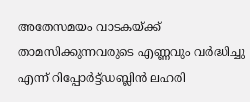അതേസമയം വാടകയ്ക്ക് താമസിക്കുന്നവരുടെ എണ്ണവും വർദ്ധിച്ചു എന്ന് റിപ്പോർട്ട്ഡബ്ലിൻ ലഹരി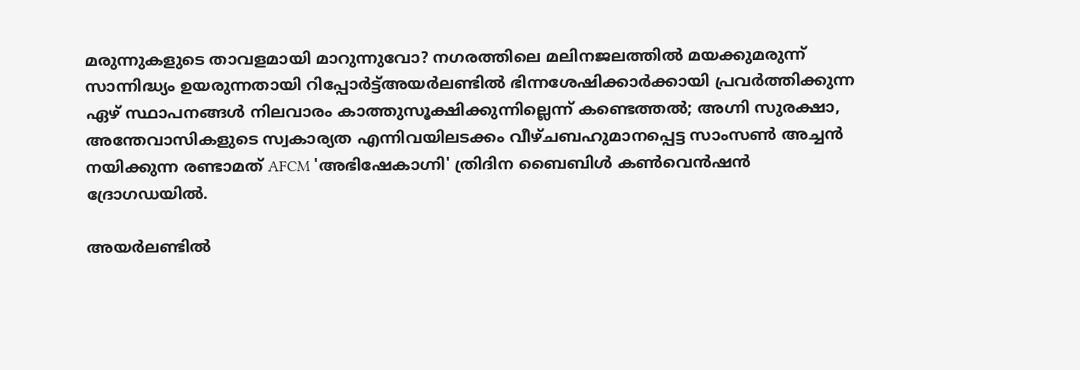മരുന്നുകളുടെ താവളമായി മാറുന്നുവോ? നഗരത്തിലെ മലിനജലത്തിൽ മയക്കുമരുന്ന് സാന്നിദ്ധ്യം ഉയരുന്നതായി റിപ്പോർട്ട്അയർലണ്ടിൽ ഭിന്നശേഷിക്കാർക്കായി പ്രവർത്തിക്കുന്ന ഏഴ് സ്ഥാപനങ്ങൾ നിലവാരം കാത്തുസൂക്ഷിക്കുന്നില്ലെന്ന് കണ്ടെത്തൽ; അഗ്നി സുരക്ഷാ, അന്തേവാസികളുടെ സ്വകാര്യത എന്നിവയിലടക്കം വീഴ്ചബഹുമാനപ്പെട്ട സാംസൺ അച്ചൻ നയിക്കുന്ന രണ്ടാമത് AFCM 'അഭിഷേകാഗ്നി' ത്രിദിന ബൈബിൾ കൺവെൻഷൻ ദ്രോഗഡയിൽ.

അയർലണ്ടിൽ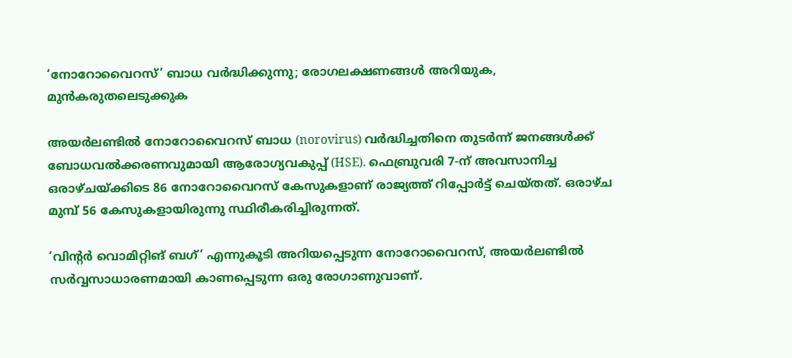‘നോറോവൈറസ്’ ബാധ വർദ്ധിക്കുന്നു; രോഗലക്ഷണങ്ങൾ അറിയുക, മുൻകരുതലെടുക്കുക

അയര്‍ലണ്ടില്‍ നോറോവൈറസ് ബാധ (norovirus) വര്‍ദ്ധിച്ചതിനെ തുടര്‍ന്ന് ജനങ്ങള്‍ക്ക് ബോധവല്‍ക്കരണവുമായി ആരോഗ്യവകുപ്പ് (HSE). ഫെബ്രുവരി 7-ന് അവസാനിച്ച ഒരാഴ്ചയ്ക്കിടെ 86 നോറോവൈറസ് കേസുകളാണ് രാജ്യത്ത് റിപ്പോര്‍ട്ട് ചെയ്തത്. ഒരാഴ്ച മുമ്പ് 56 കേസുകളായിരുന്നു സ്ഥിരീകരിച്ചിരുന്നത്.

‘വിന്റര്‍ വൊമിറ്റിങ് ബഗ്’ എന്നുകൂടി അറിയപ്പെടുന്ന നോറോവൈറസ്, അയര്‍ലണ്ടില്‍ സര്‍വ്വസാധാരണമായി കാണപ്പെടുന്ന ഒരു രോഗാണുവാണ്.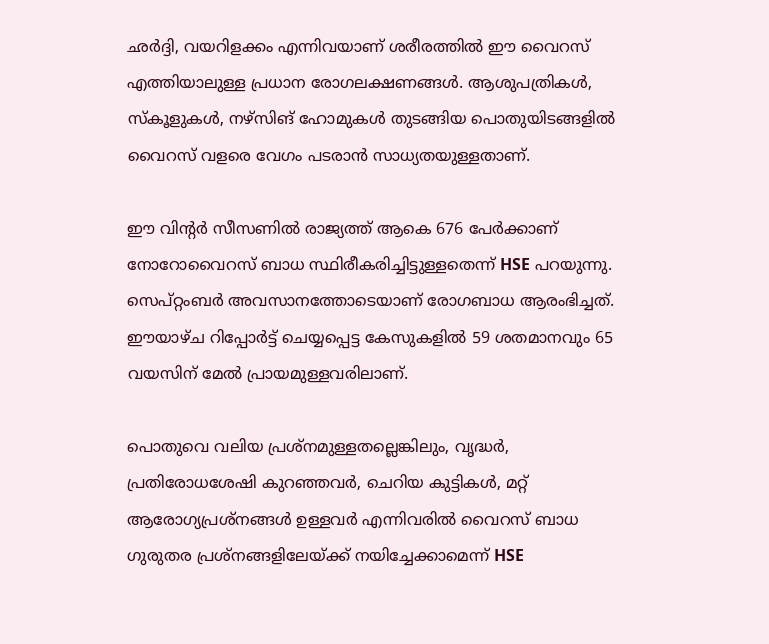ഛര്‍ദ്ദി, വയറിളക്കം എന്നിവയാണ് ശരീരത്തില്‍ ഈ വൈറസ് എത്തിയാലുള്ള പ്രധാന രോഗലക്ഷണങ്ങള്‍. ആശുപത്രികള്‍, സ്‌കൂളുകള്‍, നഴ്‌സിങ് ഹോമുകള്‍ തുടങ്ങിയ പൊതുയിടങ്ങളില്‍ വൈറസ് വളരെ വേഗം പടരാന്‍ സാധ്യതയുള്ളതാണ്.

ഈ വിന്റര്‍ സീസണില്‍ രാജ്യത്ത് ആകെ 676 പേര്‍ക്കാണ് നോറോവൈറസ് ബാധ സ്ഥിരീകരിച്ചിട്ടുള്ളതെന്ന് HSE പറയുന്നു. സെപ്റ്റംബര്‍ അവസാനത്തോടെയാണ് രോഗബാധ ആരംഭിച്ചത്. ഈയാഴ്ച റിപ്പോര്‍ട്ട് ചെയ്യപ്പെട്ട കേസുകളില്‍ 59 ശതമാനവും 65 വയസിന് മേല്‍ പ്രായമുള്ളവരിലാണ്.

പൊതുവെ വലിയ പ്രശ്‌നമുള്ളതല്ലെങ്കിലും, വൃദ്ധര്‍, പ്രതിരോധശേഷി കുറഞ്ഞവര്‍, ചെറിയ കുട്ടികള്‍, മറ്റ് ആരോഗ്യപ്രശ്‌നങ്ങള്‍ ഉള്ളവര്‍ എന്നിവരില്‍ വൈറസ് ബാധ ഗുരുതര പ്രശ്‌നങ്ങളിലേയ്ക്ക് നയിച്ചേക്കാമെന്ന് HSE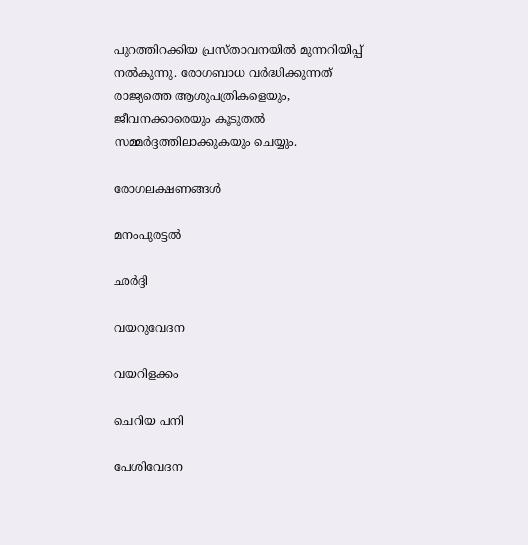പുറത്തിറക്കിയ പ്രസ്താവനയില്‍ മുന്നറിയിപ്പ് നല്‍കുന്നു. രോഗബാധ വര്‍ദ്ധിക്കുന്നത് രാജ്യത്തെ ആശുപത്രികളെയും, ജീവനക്കാരെയും കൂടുതല്‍ സമ്മര്‍ദ്ദത്തിലാക്കുകയും ചെയ്യും.

രോഗലക്ഷണങ്ങള്‍

മനംപുരട്ടല്‍

ഛര്‍ദ്ദി

വയറുവേദന

വയറിളക്കം

ചെറിയ പനി

പേശിവേദന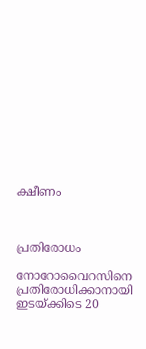ക്ഷീണം



പ്രതിരോധം

നോറോവൈറസിനെ പ്രതിരോധിക്കാനായി ഇടയ്ക്കിടെ 20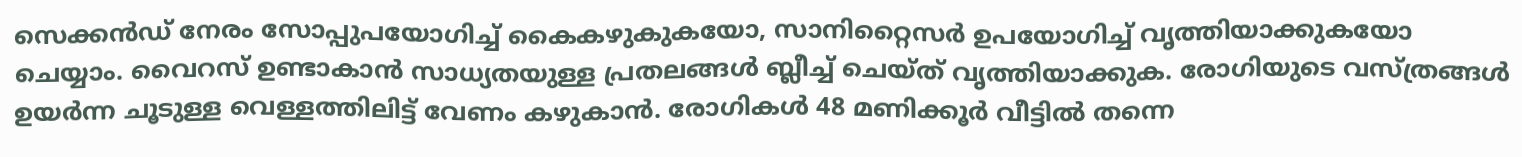സെക്കന്‍ഡ് നേരം സോപ്പുപയോഗിച്ച് കൈകഴുകുകയോ, സാനിറ്റൈസര്‍ ഉപയോഗിച്ച് വൃത്തിയാക്കുകയോ ചെയ്യാം. വൈറസ് ഉണ്ടാകാന്‍ സാധ്യതയുള്ള പ്രതലങ്ങള്‍ ബ്ലീച്ച് ചെയ്ത് വൃത്തിയാക്കുക. രോഗിയുടെ വസ്ത്രങ്ങള്‍ ഉയര്‍ന്ന ചൂടുള്ള വെള്ളത്തിലിട്ട് വേണം കഴുകാന്‍. രോഗികള്‍ 48 മണിക്കൂര്‍ വീട്ടില്‍ തന്നെ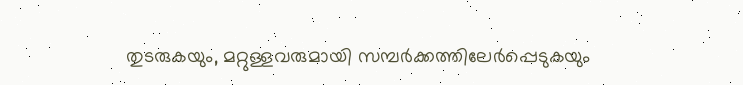തുടരുകയും, മറ്റുള്ളവരുമായി സമ്പര്‍ക്കത്തിലേര്‍പ്പെടുകയും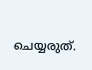ചെയ്യരുത്.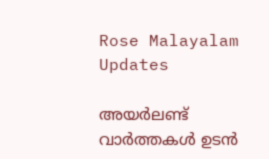Rose Malayalam Updates

അയർലണ്ട് വാർത്തകൾ ഉടൻ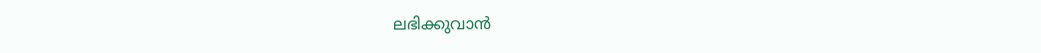ലഭിക്കുവാൻ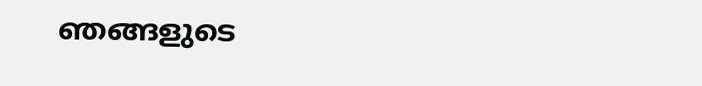ഞങ്ങളുടെ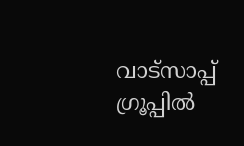വാട്സാപ്പ് ഗ്രൂപ്പിൽ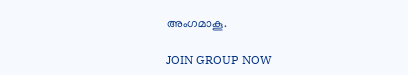അംഗമാകൂ.

JOIN GROUP NOW